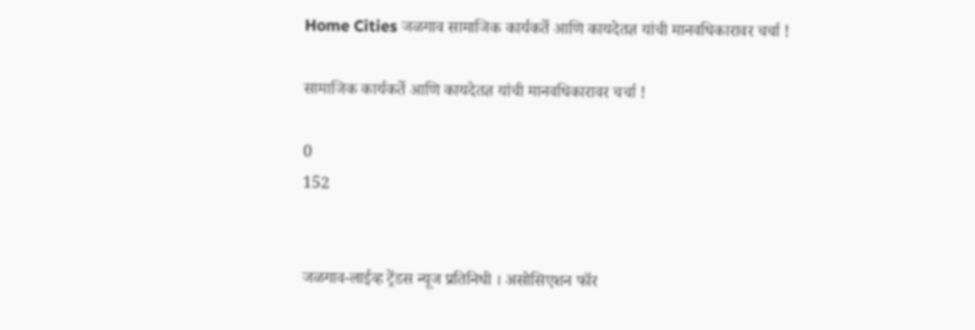Home Cities जळगाव सामाजिक कार्यकर्ते आणि कायदेतज्ञ यांची मानवधिकारावर चर्चा !

सामाजिक कार्यकर्ते आणि कायदेतज्ञ यांची मानवधिकारावर चर्चा !

0
152


जळगाव-लाईव्ह ट्रेंडस न्यूज प्रतिनिधी । असोसिएशन फॉर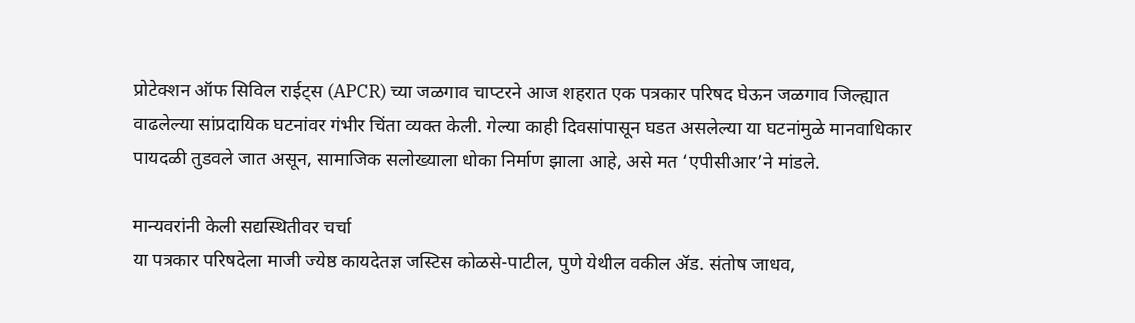प्रोटेक्शन ऑफ सिविल राईट्स (APCR) च्या जळगाव चाप्टरने आज शहरात एक पत्रकार परिषद घेऊन जळगाव जिल्ह्यात वाढलेल्या सांप्रदायिक घटनांवर गंभीर चिंता व्यक्त केली. गेल्या काही दिवसांपासून घडत असलेल्या या घटनांमुळे मानवाधिकार पायदळी तुडवले जात असून, सामाजिक सलोख्याला धोका निर्माण झाला आहे, असे मत ‘एपीसीआर’ने मांडले.

मान्यवरांनी केली सद्यस्थितीवर चर्चा
या पत्रकार परिषदेला माजी ज्येष्ठ कायदेतज्ञ जस्टिस कोळसे-पाटील, पुणे येथील वकील ॲड. संतोष जाधव,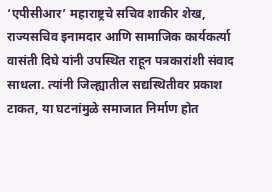‘एपीसीआर’ महाराष्ट्रचे सचिव शाकीर शेख, राज्यसचिव इनामदार आणि सामाजिक कार्यकर्त्या वासंती दिघे यांनी उपस्थित राहून पत्रकारांशी संवाद साधला. त्यांनी जिल्ह्यातील सद्यस्थितीवर प्रकाश टाकत, या घटनांमुळे समाजात निर्माण होत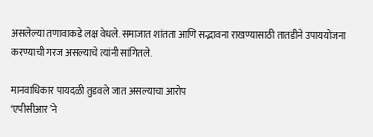असलेल्या तणावाकडे लक्ष वेधले. समाजात शांतता आणि सद्भावना राखण्यासाठी तातडीने उपाययोजना करण्याची गरज असल्याचे त्यांनी सांगितले.

मानवाधिकार पायदळी तुडवले जात असल्याचा आरोप
‘एपीसीआर’ने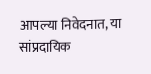आपल्या निवेदनात, या सांप्रदायिक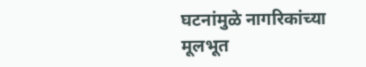घटनांमुळे नागरिकांच्या मूलभूत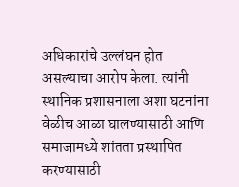अधिकारांचे उल्लंघन होत असल्याचा आरोप केला. त्यांनी स्थानिक प्रशासनाला अशा घटनांना वेळीच आळा घालण्यासाठी आणि समाजामध्ये शांतता प्रस्थापित करण्यासाठी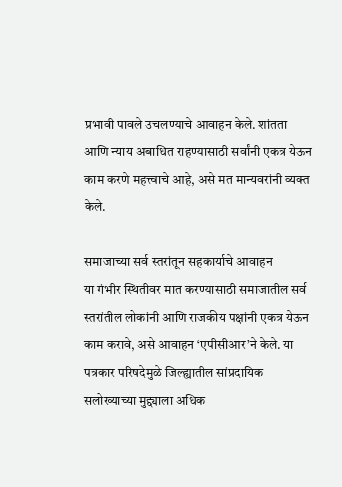प्रभावी पावले उचलण्याचे आवाहन केले. शांतता आणि न्याय अबाधित राहण्यासाठी सर्वांनी एकत्र येऊन काम करणे महत्त्वाचे आहे, असे मत मान्यवरांनी व्यक्त केले.

समाजाच्या सर्व स्तरांतून सहकार्याचे आवाहन
या गंभीर स्थितीवर मात करण्यासाठी समाजातील सर्व स्तरांतील लोकांनी आणि राजकीय पक्षांनी एकत्र येऊन काम करावे, असे आवाहन ‘एपीसीआर’ने केले. या पत्रकार परिषदेमुळे जिल्ह्यातील सांप्रदायिक सलोख्याच्या मुद्द्याला अधिक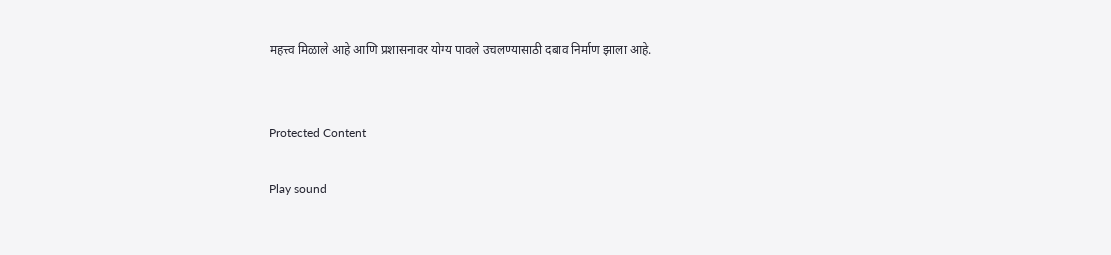महत्त्व मिळाले आहे आणि प्रशासनावर योग्य पावले उचलण्यासाठी दबाव निर्माण झाला आहे.


Protected Content

Play sound